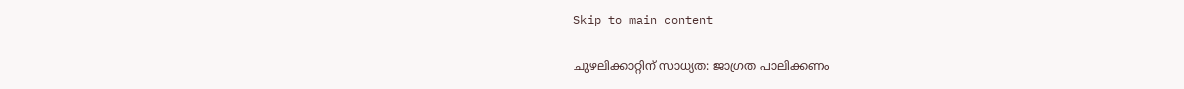Skip to main content

ചുഴലിക്കാറ്റിന് സാധ്യത: ജാഗ്രത പാലിക്കണം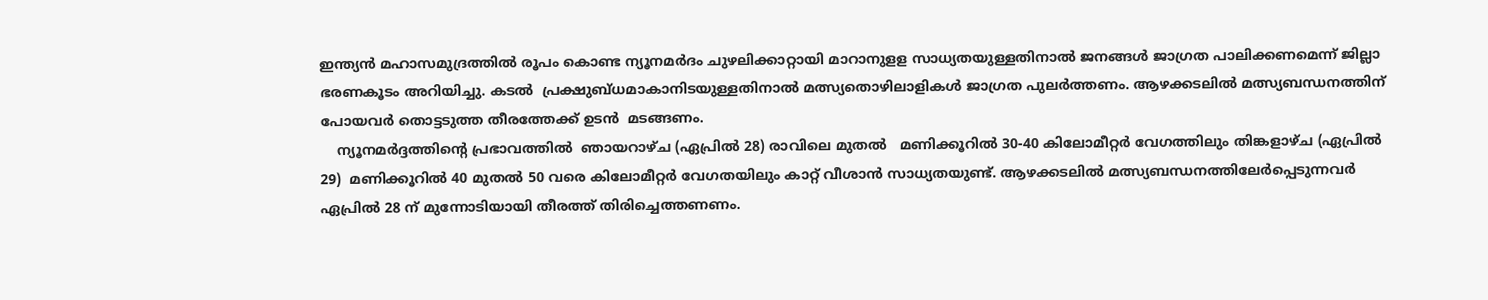ഇന്ത്യന്‍ മഹാസമുദ്രത്തില്‍ രൂപം കൊണ്ട ന്യൂനമര്‍ദം ചുഴലിക്കാറ്റായി മാറാനുളള സാധ്യതയുള്ളതിനാല്‍ ജനങ്ങള്‍ ജാഗ്രത പാലിക്കണമെന്ന് ജില്ലാ ഭരണകൂടം അറിയിച്ചു. കടല്‍  പ്രക്ഷുബ്ധമാകാനിടയുള്ളതിനാല്‍ മത്സ്യതൊഴിലാളികള്‍ ജാഗ്രത പുലര്‍ത്തണം. ആഴക്കടലില്‍ മത്സ്യബന്ധനത്തിന് പോയവര്‍ തൊട്ടടുത്ത തീരത്തേക്ക് ഉടന്‍  മടങ്ങണം.
    ന്യൂനമര്‍ദ്ദത്തിന്റെ പ്രഭാവത്തില്‍  ഞായറാഴ്ച (ഏപ്രില്‍ 28) രാവിലെ മുതല്‍   മണിക്കൂറില്‍ 30-40 കിലോമീറ്റര്‍ വേഗത്തിലും തിങ്കളാഴ്ച (ഏപ്രില്‍ 29)  മണിക്കൂറില്‍ 40 മുതല്‍ 50 വരെ കിലോമീറ്റര്‍ വേഗതയിലും കാറ്റ് വീശാന്‍ സാധ്യതയുണ്ട്. ആഴക്കടലില്‍ മത്സ്യബന്ധനത്തിലേര്‍പ്പെടുന്നവര്‍ ഏപ്രില്‍ 28 ന് മുന്നോടിയായി തീരത്ത് തിരിച്ചെത്തണണം.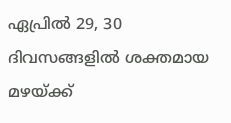ഏപ്രില്‍ 29, 30 ദിവസങ്ങളില്‍ ശക്തമായ മഴയ്ക്ക്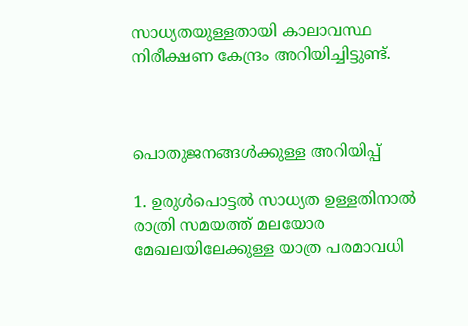സാധ്യതയുള്ളതായി കാലാവസ്ഥ നിരീക്ഷണ കേന്ദ്രം അറിയിച്ചിട്ടുണ്ട്.



പൊതുജനങ്ങള്‍ക്കുള്ള അറിയിപ്പ്

1. ഉരുള്‍പൊട്ടല്‍ സാധ്യത ഉള്ളതിനാല്‍ രാത്രി സമയത്ത് മലയോര മേഖലയിലേക്കുള്ള യാത്ര പരമാവധി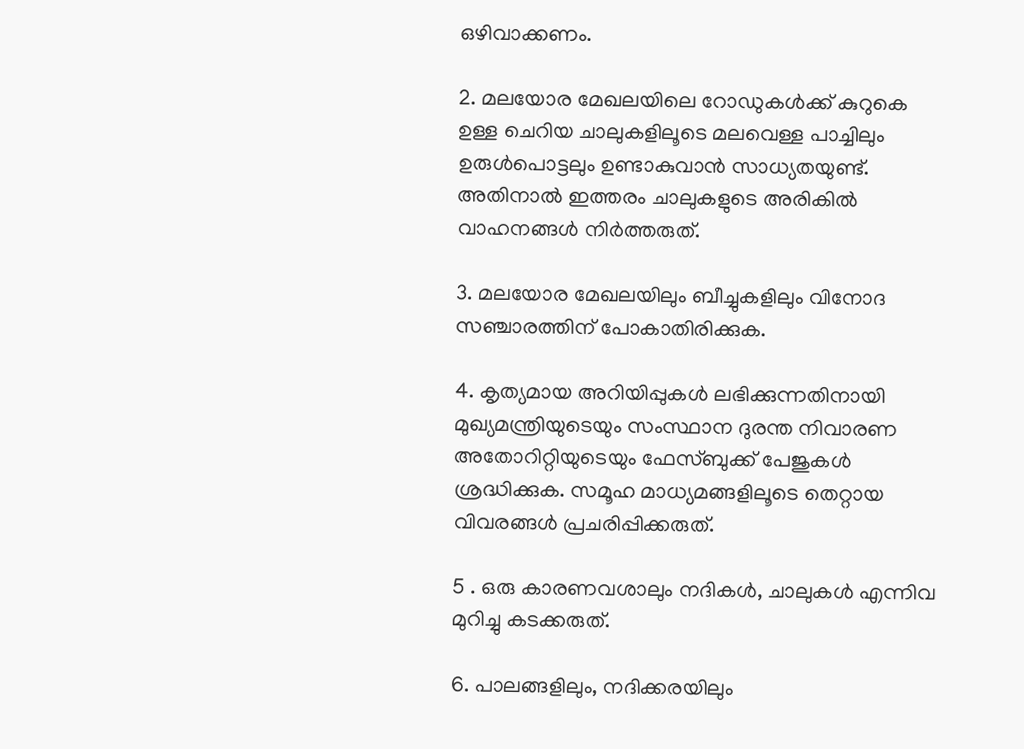ഒഴിവാക്കണം.

2. മലയോര മേഖലയിലെ റോഡുകള്‍ക്ക് കുറുകെ ഉള്ള ചെറിയ ചാലുകളിലൂടെ മലവെള്ള പാച്ചിലും ഉരുള്‍പൊട്ടലും ഉണ്ടാകുവാന്‍ സാധ്യതയുണ്ട്. അതിനാല്‍ ഇത്തരം ചാലുകളുടെ അരികില്‍ വാഹനങ്ങള്‍ നിര്‍ത്തരുത്.

3. മലയോര മേഖലയിലും ബീച്ചുകളിലും വിനോദ സഞ്ചാരത്തിന് പോകാതിരിക്കുക.

4. കൃത്യമായ അറിയിപ്പുകള്‍ ലഭിക്കുന്നതിനായി മുഖ്യമന്ത്രിയുടെയും സംസ്ഥാന ദുരന്ത നിവാരണ അതോറിറ്റിയുടെയും ഫേസ്ബുക്ക് പേജുകള്‍ ശ്രദ്ധിക്കുക. സമൂഹ മാധ്യമങ്ങളിലൂടെ തെറ്റായ വിവരങ്ങള്‍ പ്രചരിപ്പിക്കരുത്.

5 . ഒരു കാരണവശാലും നദികള്‍, ചാലുകള്‍ എന്നിവ മുറിച്ചു കടക്കരുത്.

6. പാലങ്ങളിലും, നദിക്കരയിലും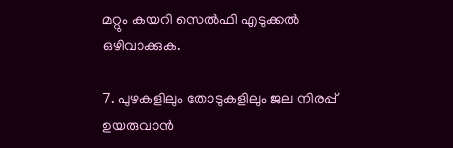മറ്റും കയറി സെല്‍ഫി എടുക്കല്‍ ഒഴിവാക്കുക.

7. പുഴകളിലും തോടുകളിലും ജല നിരപ്പ് ഉയരുവാന്‍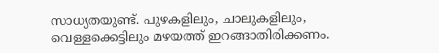സാധ്യതയുണ്ട്. പുഴകളിലും, ചാലുകളിലും, വെള്ളക്കെട്ടിലും മഴയത്ത് ഇറങ്ങാതിരിക്കണം.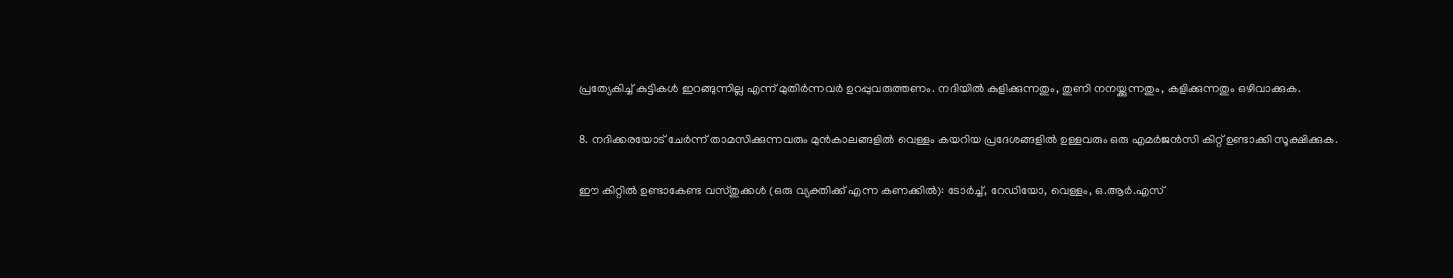പ്രത്യേകിച്ച് കുട്ടികള്‍ ഇറങ്ങുന്നില്ല എന്ന് മുതിര്‍ന്നവര്‍ ഉറപ്പുവരുത്തണം. നദിയില്‍ കുളിക്കുന്നതും, തുണി നനയ്ക്കുന്നതും, കളിക്കുന്നതും ഒഴിവാക്കുക.

8. നദിക്കരയോട് ചേര്‍ന്ന് താമസിക്കുന്നവരും മുന്‍കാലങ്ങളില്‍ വെള്ളം കയറിയ പ്രദേശങ്ങളില്‍ ഉള്ളവരും ഒരു എമര്‍ജന്‍സി കിറ്റ് ഉണ്ടാക്കി സൂക്ഷിക്കുക.

ഈ കിറ്റില്‍ ഉണ്ടാകേണ്ട വസ്തുക്കള്‍ (ഒരു വ്യക്തിക്ക് എന്ന കണക്കില്‍): ടോര്‍ച്ച്, റേഡിയോ, വെള്ളം, ഒ.ആര്‍.എസ്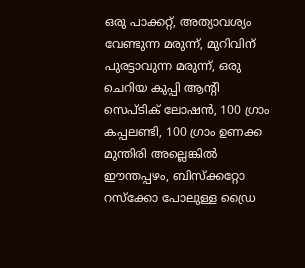ഒരു പാക്കറ്റ്, അത്യാവശ്യം വേണ്ടുന്ന മരുന്ന്, മുറിവിന് പുരട്ടാവുന്ന മരുന്ന്, ഒരു ചെറിയ കുപ്പി ആന്റി സെപ്ടിക് ലോഷന്‍, 100 ഗ്രാം കപ്പലണ്ടി, 100 ഗ്രാം ഉണക്ക മുന്തിരി അല്ലെങ്കില്‍ ഈന്തപ്പഴം, ബിസ്‌ക്കറ്റോ റസ്‌ക്കോ പോലുള്ള ഡ്രൈ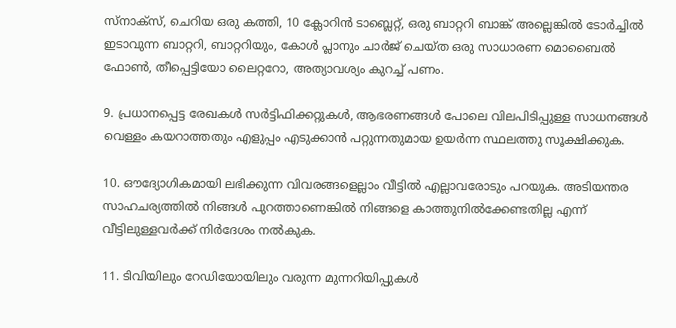സ്നാക്സ്, ചെറിയ ഒരു കത്തി, 10 ക്ലോറിന്‍ ടാബ്ലെറ്റ്, ഒരു ബാറ്ററി ബാങ്ക് അല്ലെങ്കില്‍ ടോര്‍ച്ചില്‍ ഇടാവുന്ന ബാറ്ററി, ബാറ്ററിയും, കോള്‍ പ്ലാനും ചാര്‍ജ് ചെയ്ത ഒരു സാധാരണ മൊബൈല്‍ ഫോണ്‍, തീപ്പെട്ടിയോ ലൈറ്ററോ, അത്യാവശ്യം കുറച്ച് പണം.

9. പ്രധാനപ്പെട്ട രേഖകള്‍ സര്‍ട്ടിഫിക്കറ്റുകള്‍, ആഭരണങ്ങള്‍ പോലെ വിലപിടിപ്പുള്ള സാധനങ്ങള്‍ വെള്ളം കയറാത്തതും എളുപ്പം എടുക്കാന്‍ പറ്റുന്നതുമായ ഉയര്‍ന്ന സ്ഥലത്തു സൂക്ഷിക്കുക.

10. ഔദ്യോഗികമായി ലഭിക്കുന്ന വിവരങ്ങളെല്ലാം വീട്ടില്‍ എല്ലാവരോടും പറയുക. അടിയന്തര സാഹചര്യത്തില്‍ നിങ്ങള്‍ പുറത്താണെങ്കില്‍ നിങ്ങളെ കാത്തുനില്‍ക്കേണ്ടതില്ല എന്ന് വീട്ടിലുള്ളവര്‍ക്ക് നിര്‍ദേശം നല്‍കുക.

11. ടിവിയിലും റേഡിയോയിലും വരുന്ന മുന്നറിയിപ്പുകള്‍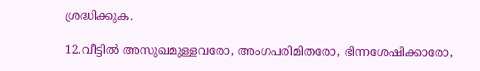ശ്രദ്ധിക്കുക.

12.വീട്ടില്‍ അസുഖമുള്ളവരോ, അംഗപരിമിതരോ, ഭിന്നശേഷിക്കാരോ,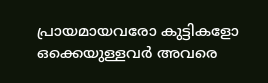പ്രായമായവരോ കുട്ടികളോ ഒക്കെയുള്ളവര്‍ അവരെ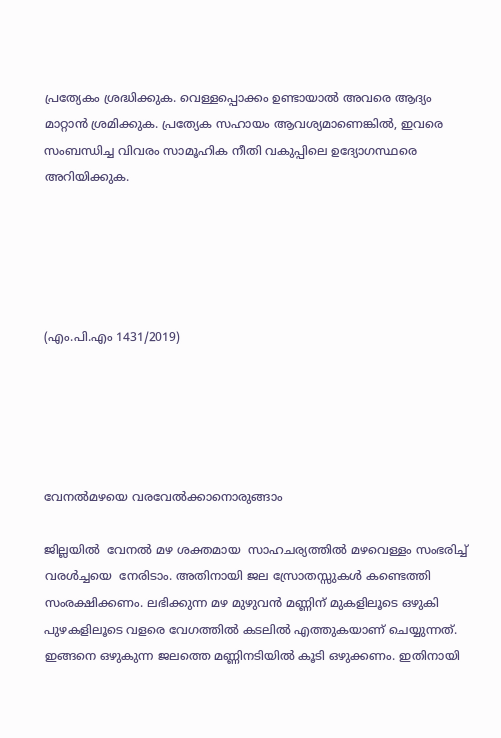പ്രത്യേകം ശ്രദ്ധിക്കുക. വെള്ളപ്പൊക്കം ഉണ്ടായാല്‍ അവരെ ആദ്യം മാറ്റാന്‍ ശ്രമിക്കുക. പ്രത്യേക സഹായം ആവശ്യമാണെങ്കില്‍, ഇവരെ സംബന്ധിച്ച വിവരം സാമൂഹിക നീതി വകുപ്പിലെ ഉദ്യോഗസ്ഥരെ അറിയിക്കുക.





(എം.പി.എം 1431/2019)





വേനല്‍മഴയെ വരവേല്‍ക്കാനൊരുങ്ങാം

ജില്ലയില്‍  വേനല്‍ മഴ ശക്തമായ  സാഹചര്യത്തില്‍ മഴവെള്ളം സംഭരിച്ച് വരള്‍ച്ചയെ  നേരിടാം. അതിനായി ജല സ്രോതസ്സുകള്‍ കണ്ടെത്തി സംരക്ഷിക്കണം. ലഭിക്കുന്ന മഴ മുഴുവന്‍ മണ്ണിന് മുകളിലൂടെ ഒഴുകി പുഴകളിലൂടെ വളരെ വേഗത്തില്‍ കടലില്‍ എത്തുകയാണ് ചെയ്യുന്നത്. ഇങ്ങനെ ഒഴുകുന്ന ജലത്തെ മണ്ണിനടിയില്‍ കൂടി ഒഴുക്കണം. ഇതിനായി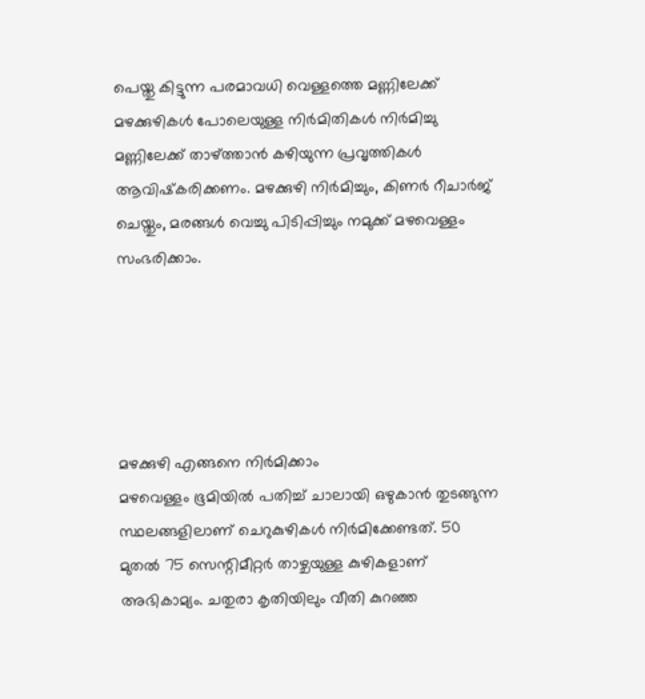പെയ്തു കിട്ടുന്ന പരമാവധി വെള്ളത്തെ മണ്ണിലേക്ക് മഴക്കുഴികള്‍ പോലെയുള്ള നിര്‍മിതികള്‍ നിര്‍മിച്ചു മണ്ണിലേക്ക് താഴ്ത്താന്‍ കഴിയുന്ന പ്രവൃത്തികള്‍ ആവിഷ്‌കരിക്കണം. മഴക്കുഴി നിര്‍മിച്ചും, കിണര്‍ റീചാര്‍ജ് ചെയ്തും, മരങ്ങള്‍ വെച്ചു പിടിപ്പിച്ചും നമുക്ക് മഴവെള്ളം സംഭരിക്കാം.





മഴക്കുഴി എങ്ങനെ നിര്‍മിക്കാം
മഴവെള്ളം ഭൂമിയില്‍ പതിച്ച് ചാലായി ഒഴുകാന്‍ തുടങ്ങുന്ന സ്ഥലങ്ങളിലാണ് ചെറുകുഴികള്‍ നിര്‍മിക്കേണ്ടത്. 50 മുതല്‍ 75 സെന്റിമീറ്റര്‍ താഴ്ചയുള്ള കുഴികളാണ് അഭികാമ്യം. ചതുരാ കൃതിയിലും വീതി കുറഞ്ഞ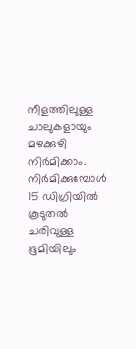നീളത്തിലുള്ള ചാലുകളായും മഴക്കുഴി നിര്‍മിക്കാം. നിര്‍മിക്കുമ്പോള്‍ 15 ഡിഗ്രിയില്‍ കൂടുതല്‍ ചരിവുള്ള ഭൂമിയിലും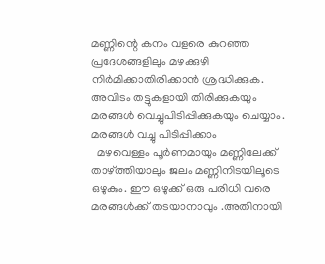മണ്ണിന്റെ കനം വളരെ കുറഞ്ഞ പ്രദേശങ്ങളിലും മഴക്കുഴി നിര്‍മിക്കാതിരിക്കാന്‍ ശ്രദ്ധിക്കുക. അവിടം തട്ടുകളായി തിരിക്കുകയും മരങ്ങള്‍ വെച്ചുപിടിപ്പിക്കുകയും ചെയ്യാം.
മരങ്ങള്‍ വച്ചു പിടിപ്പിക്കാം
  മഴവെള്ളം പൂര്‍ണമായും മണ്ണിലേക്ക് താഴ്ത്തിയാലും ജലം മണ്ണിനിടയിലൂടെ ഒഴുകും. ഈ ഒഴുക്ക് ഒരു പരിധി വരെ മരങ്ങള്‍ക്ക് തടയാനാവും .അതിനായി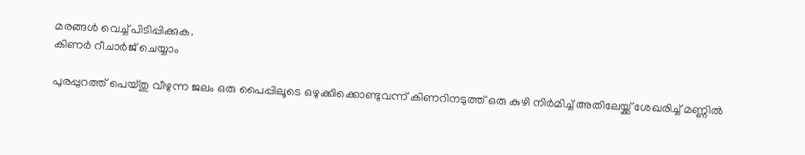മരങ്ങള്‍ വെച്ച് പിടിപ്പിക്കുക.
കിണര്‍ റീചാര്‍ജ് ചെയ്യാം

പുരപ്പുറത്ത് പെയ്തു വീഴുന്ന ജലം ഒരു പൈപ്പിലൂടെ ഒഴുക്കിക്കൊണ്ടുവന്ന് കിണറിനടുത്ത് ഒരു കുഴി നിര്‍മിച്ച് അതിലേയ്ക്ക് ശേഖരിച്ച് മണ്ണില്‍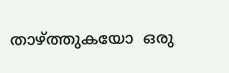താഴ്ത്തുകയോ  ഒരു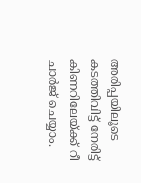അരിപ്പയിലൂടെ കടത്തിവിട്ട് നേരിട്ട് കിണറിലേയ്ക്ക് റീ ചാര്‍ജ് ചെയ്യാം.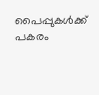പൈപ്പുകള്‍ക്ക് പകരം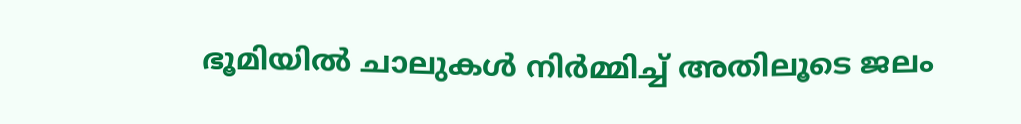ഭൂമിയില്‍ ചാലുകള്‍ നിര്‍മ്മിച്ച് അതിലൂടെ ജലം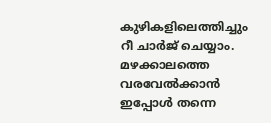കുഴികളിലെത്തിച്ചും റീ ചാര്‍ജ് ചെയ്യാം. മഴക്കാലത്തെ വരവേല്‍ക്കാന്‍ ഇപ്പോള്‍ തന്നെ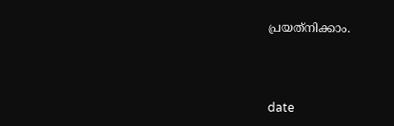പ്രയത്‌നിക്കാം.



date